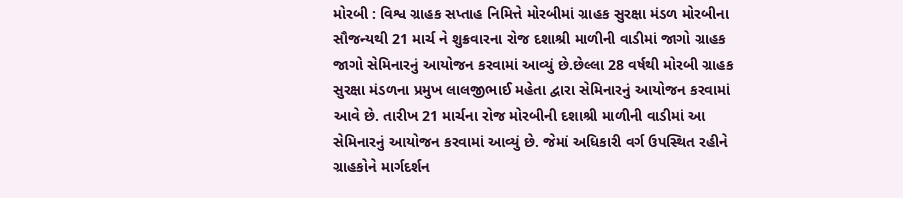મોરબી : વિશ્વ ગ્રાહક સપ્તાહ નિમિત્તે મોરબીમાં ગ્રાહક સુરક્ષા મંડળ મોરબીના સૌજન્યથી 21 માર્ચ ને શુક્રવારના રોજ દશાશ્રી માળીની વાડીમાં જાગો ગ્રાહક જાગો સેમિનારનું આયોજન કરવામાં આવ્યું છે.છેલ્લા 28 વર્ષથી મોરબી ગ્રાહક સુરક્ષા મંડળના પ્રમુખ લાલજીભાઈ મહેતા દ્વારા સેમિનારનું આયોજન કરવામાં આવે છે. તારીખ 21 માર્ચના રોજ મોરબીની દશાશ્રી માળીની વાડીમાં આ સેમિનારનું આયોજન કરવામાં આવ્યું છે. જેમાં અધિકારી વર્ગ ઉપસ્થિત રહીને ગ્રાહકોને માર્ગદર્શન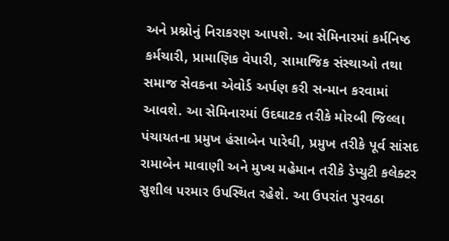અને પ્રશ્નોનું નિરાકરણ આપશે. આ સેમિનારમાં કર્મનિષ્ઠ કર્મચારી, પ્રામાણિક વેપારી, સામાજિક સંસ્થાઓ તથા સમાજ સેવકના એવોર્ડ અર્પણ કરી સન્માન કરવામાં આવશે. આ સેમિનારમાં ઉદઘાટક તરીકે મોરબી જિલ્લા પંચાયતના પ્રમુખ હંસાબેન પારેઘી, પ્રમુખ તરીકે પૂર્વ સાંસદ રામાબેન માવાણી અને મુખ્ય મહેમાન તરીકે ડેપ્યુટી કલેક્ટર સુશીલ પરમાર ઉપસ્થિત રહેશે. આ ઉપરાંત પુરવઠા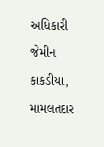અધિકારી જેમીન કાકડીયા, મામલતદાર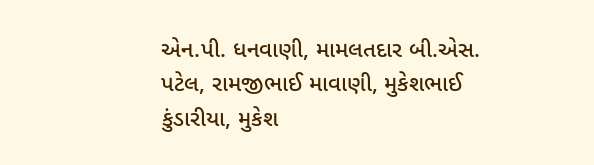એન.પી. ધનવાણી, મામલતદાર બી.એસ. પટેલ, રામજીભાઈ માવાણી, મુકેશભાઈ કુંડારીયા, મુકેશ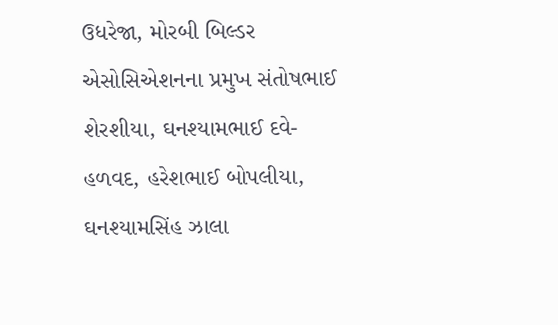ઉધરેજા, મોરબી બિલ્ડર એસોસિએશનના પ્રમુખ સંતોષભાઈ શેરશીયા, ઘનશ્યામભાઈ દવે- હળવદ, હરેશભાઈ બોપલીયા, ઘનશ્યામસિંહ ઝાલા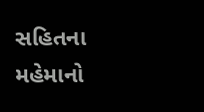સહિતના મહેમાનો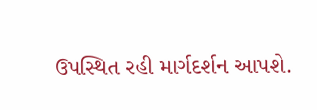ઉપસ્થિત રહી માર્ગદર્શન આપશે.